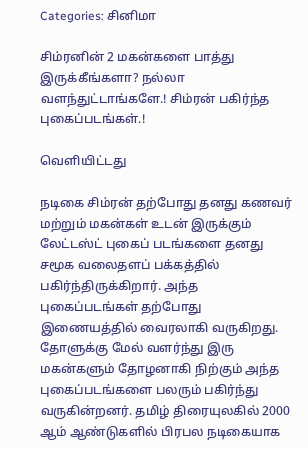Categories: சினிமா

சிம்ரனின் 2 மகன்களை பாத்து இருக்கீங்களா? நல்லா வளந்துட்டாங்களே.! சிம்ரன் பகிர்ந்த புகைப்படங்கள்.!

வெளியிட்டது

நடிகை சிம்ரன் தற்போது தனது கணவர் மற்றும் மகன்கள் உடன் இருக்கும் லேட்டஸ்ட் புகைப் படங்களை தனது சமூக வலைதளப் பக்கத்தில் பகிர்ந்திருக்கிறார். அந்த புகைப்படங்கள் தற்போது இணையத்தில் வைரலாகி வருகிறது. தோளுக்கு மேல் வளர்ந்து இரு மகன்களும் தோழனாகி நிற்கும் அந்த புகைப்படங்களை பலரும் பகிர்ந்து வருகின்றனர். தமிழ் திரையுலகில் 2000 ஆம் ஆண்டுகளில் பிரபல நடிகையாக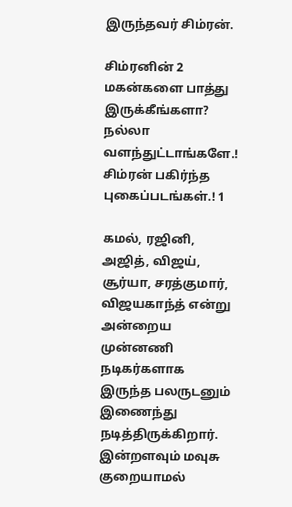இருந்தவர் சிம்ரன்.

சிம்ரனின் 2 மகன்களை பாத்து இருக்கீங்களா? நல்லா வளந்துட்டாங்களே.! சிம்ரன் பகிர்ந்த புகைப்படங்கள்.! 1

கமல், ரஜினி, அஜித், விஜய், சூர்யா, சரத்குமார், விஜயகாந்த் என்று அன்றைய முன்னணி நடிகர்களாக இருந்த பலருடனும் இணைந்து நடித்திருக்கிறார். இன்றளவும் மவுசு குறையாமல்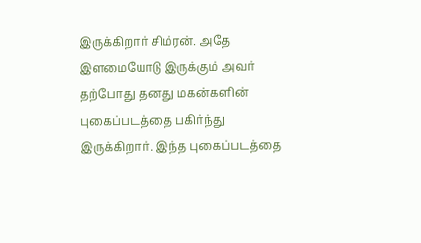இருக்கிறார் சிம்ரன். அதே இளமையோடு இருக்கும் அவர் தற்போது தனது மகன்களின் புகைப்படத்தை பகிர்ந்து இருக்கிறார். இந்த புகைப்படத்தை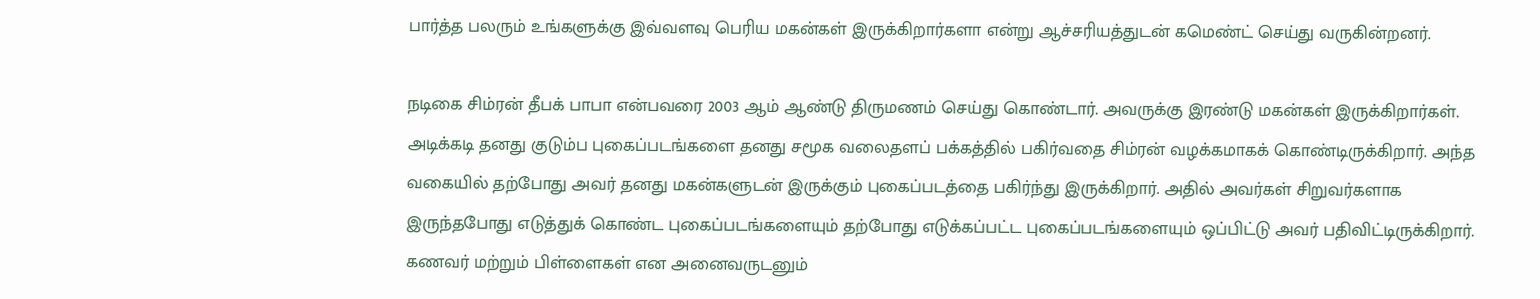பார்த்த பலரும் உங்களுக்கு இவ்வளவு பெரிய மகன்கள் இருக்கிறார்களா என்று ஆச்சரியத்துடன் கமெண்ட் செய்து வருகின்றனர்.

நடிகை சிம்ரன் தீபக் பாபா என்பவரை 2003 ஆம் ஆண்டு திருமணம் செய்து கொண்டார். அவருக்கு இரண்டு மகன்கள் இருக்கிறார்கள். அடிக்கடி தனது குடும்ப புகைப்படங்களை தனது சமூக வலைதளப் பக்கத்தில் பகிர்வதை சிம்ரன் வழக்கமாகக் கொண்டிருக்கிறார். அந்த வகையில் தற்போது அவர் தனது மகன்களுடன் இருக்கும் புகைப்படத்தை பகிர்ந்து இருக்கிறார். அதில் அவர்கள் சிறுவர்களாக இருந்தபோது எடுத்துக் கொண்ட புகைப்படங்களையும் தற்போது எடுக்கப்பட்ட புகைப்படங்களையும் ஒப்பிட்டு அவர் பதிவிட்டிருக்கிறார். கணவர் மற்றும் பிள்ளைகள் என அனைவருடனும்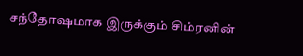சந்தோஷமாக இருக்கும் சிம்ரனின்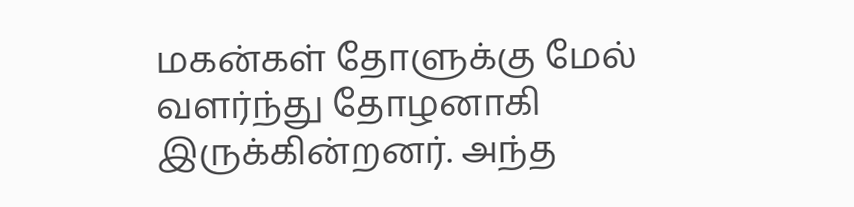மகன்கள் தோளுக்கு மேல் வளர்ந்து தோழனாகி இருக்கின்றனர். அந்த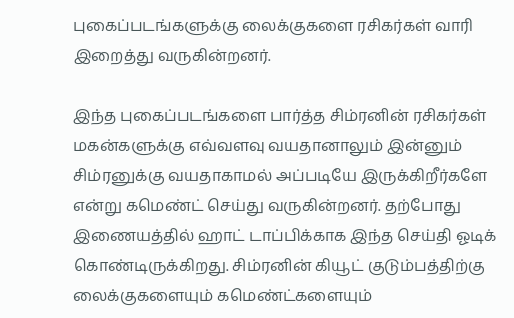புகைப்படங்களுக்கு லைக்குகளை ரசிகர்கள் வாரி இறைத்து வருகின்றனர்.

இந்த புகைப்படங்களை பார்த்த சிம்ரனின் ரசிகர்கள் மகன்களுக்கு எவ்வளவு வயதானாலும் இன்னும் சிம்ரனுக்கு வயதாகாமல் அப்படியே இருக்கிறீர்களே என்று கமெண்ட் செய்து வருகின்றனர். தற்போது இணையத்தில் ஹாட் டாப்பிக்காக இந்த செய்தி ஓடிக் கொண்டிருக்கிறது. சிம்ரனின் கியூட் குடும்பத்திற்கு லைக்குகளையும் கமெண்ட்களையும்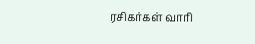ரசிகர்கள் வாரி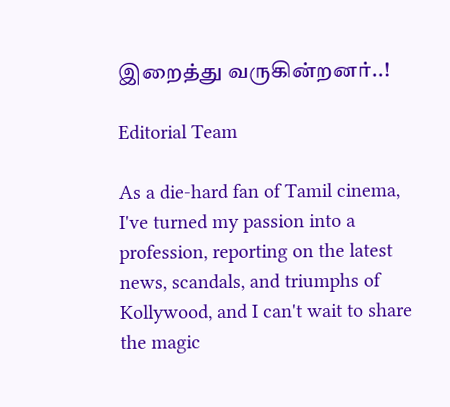இறைத்து வருகின்றனர்..!

Editorial Team

As a die-hard fan of Tamil cinema, I've turned my passion into a profession, reporting on the latest news, scandals, and triumphs of Kollywood, and I can't wait to share the magic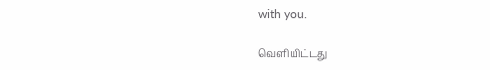with you.

வெளியிட்டது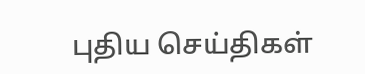புதிய செய்திகள்